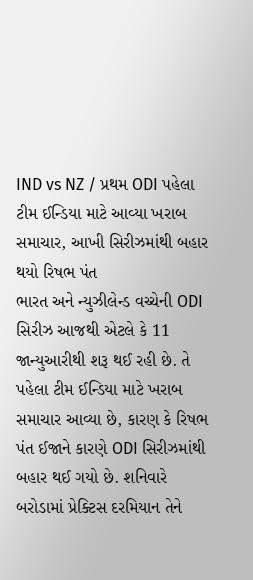IND vs NZ / પ્રથમ ODI પહેલા ટીમ ઈન્ડિયા માટે આવ્યા ખરાબ સમાચાર, આખી સિરીઝમાંથી બહાર થયો રિષભ પંત
ભારત અને ન્યુઝીલેન્ડ વચ્ચેની ODI સિરીઝ આજથી એટલે કે 11 જાન્યુઆરીથી શરૂ થઈ રહી છે. તે પહેલા ટીમ ઈન્ડિયા માટે ખરાબ સમાચાર આવ્યા છે, કારણ કે રિષભ પંત ઈજાને કારણે ODI સિરીઝમાંથી બહાર થઈ ગયો છે. શનિવારે બરોડામાં પ્રેક્ટિસ દરમિયાન તેને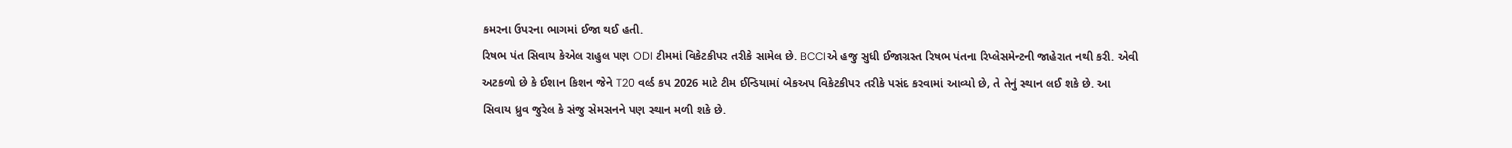કમરના ઉપરના ભાગમાં ઈજા થઈ હતી.
રિષભ પંત સિવાય કેએલ રાહુલ પણ ODI ટીમમાં વિકેટકીપર તરીકે સામેલ છે. BCCIએ હજુ સુધી ઈજાગ્રસ્ત રિષભ પંતના રિપ્લેસમેન્ટની જાહેરાત નથી કરી. એવી અટકળો છે કે ઈશાન કિશન જેને T20 વર્લ્ડ કપ 2026 માટે ટીમ ઈન્ડિયામાં બેકઅપ વિકેટકીપર તરીકે પસંદ કરવામાં આવ્યો છે, તે તેનું સ્થાન લઈ શકે છે. આ સિવાય ધ્રુવ જુરેલ કે સંજુ સેમસનને પણ સ્થાન મળી શકે છે.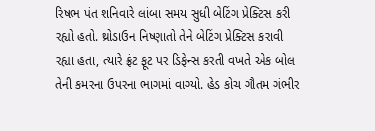રિષભ પંત શનિવારે લાંબા સમય સુધી બેટિંગ પ્રેક્ટિસ કરી રહ્યો હતો. થ્રોડાઉન નિષ્ણાતો તેને બેટિંગ પ્રેક્ટિસ કરાવી રહ્યા હતા, ત્યારે ફ્રંટ ફૂટ પર ડિફેન્સ કરતી વખતે એક બોલ તેની કમરના ઉપરના ભાગમાં વાગ્યો. હેડ કોચ ગૌતમ ગંભીર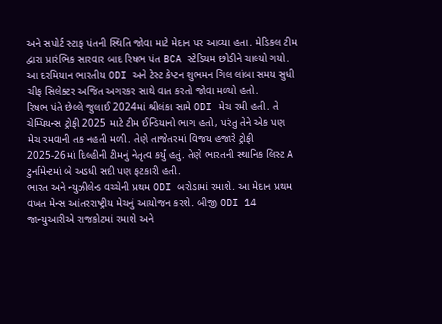અને સપોર્ટ સ્ટાફ પંતની સ્થિતિ જોવા માટે મેદાન પર આવ્યા હતા. મેડિકલ ટીમ દ્વારા પ્રારંભિક સારવાર બાદ રિષભ પંત BCA સ્ટેડિયમ છોડીને ચાલ્યો ગયો. આ દરમિયાન ભારતીય ODI અને ટેસ્ટ કેપ્ટન શુભમન ગિલ લાંબા સમય સુધી ચીફ સિલેક્ટર અજિત અગરકર સાથે વાત કરતો જોવા મળ્યો હતો.
રિષભ પંતે છેલ્લે જુલાઈ 2024માં શ્રીલંકા સામે ODI મેચ રમી હતી. તે ચેમ્પિયન્સ ટ્રોફી 2025 માટે ટીમ ઈન્ડિયાનો ભાગ હતો, પરંતુ તેને એક પણ મેચ રમવાની તક નહતી મળી. તેણે તાજેતરમાં વિજય હજારે ટ્રોફી 2025-26માં દિલ્હીની ટીમનું નેતૃત્વ કર્યું હતું. તેણે ભારતની સ્થાનિક લિસ્ટ A ટુર્નામેન્ટમાં બે અડધી સદી પણ ફટકારી હતી.
ભારત અને ન્યુઝીલેન્ડ વચ્ચેની પ્રથમ ODI બરોડામાં રમાશે. આ મેદાન પ્રથમ વખત મેન્સ આંતરરાષ્ટ્રીય મેચનું આયોજન કરશે. બીજી ODI 14 જાન્યુઆરીએ રાજકોટમાં રમાશે અને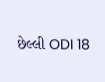છેલ્લી ODI 18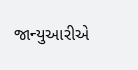જાન્યુઆરીએ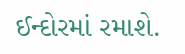ઈન્દોરમાં રમાશે.